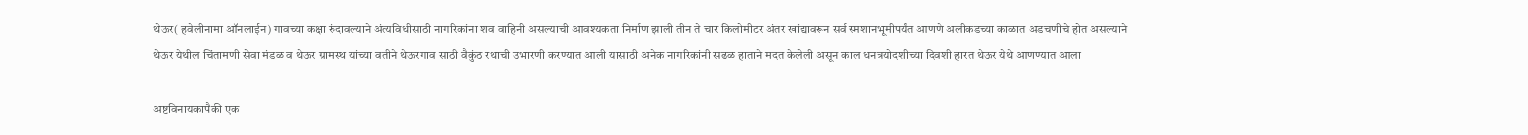थेऊर( हवेलीनामा ऑनलाईन) गावच्या कक्षा रुंदावल्याने अंत्यविधीसाठी नागरिकांना शव वाहिनी असल्याची आवश्यकता निर्माण झाली तीन ते चार किलोमीटर अंतर खांद्यावरून सर्व स्मशानभूमीपर्यंत आणणे अलीकडच्या काळात अडचणीचे होत असल्याने थेऊर येथील चिंतामणी सेवा मंडळ व थेऊर ग्रामस्थ यांच्या वतीने थेऊरगाव साठी वैकुंठ रथाची उभारणी करण्यात आली यासाठी अनेक नागरिकांनी सढळ हाताने मदत केलेली असून काल धनत्रयोदशीच्या दिवशी हारत थेऊर येथे आणण्यात आला

अष्टविनायकापैकी एक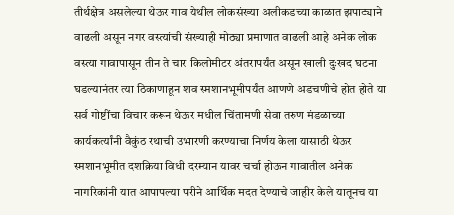तीर्थक्षेत्र असलेल्या थेऊर गाव येथील लोकसंख्या अलीकडच्या काळात झपाट्याने वाढली असून नगर वस्त्यांची संख्याही मोठ्या प्रमाणात वाढली आहे अनेक लोक वस्त्या गावापासून तीन ते चार किलोमीटर अंतरापर्यंत असून खाली दुःखद घटना घडल्यानंतर त्या ठिकाणाहून शव स्मशानभूमीपर्यंत आणणे अडचणीचे होत होते या सर्व गोष्टींचा विचार करून थेऊर मधील चिंतामणी सेवा तरुण मंडळाच्या कार्यकर्त्यांनी वैकुंठ रथाची उभारणी करण्याचा निर्णय केला यासाठी थेऊर स्मशानभूमीत दशक्रिया विधी दरम्यान यावर चर्चा होऊन गावातील अनेक नागरिकांनी यात आपापल्या परीने आर्थिक मदत देण्याचे जाहीर केले यातूनच या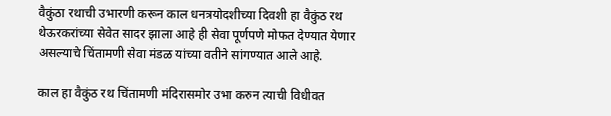वैकुंठा रथाची उभारणी करून काल धनत्रयोदशीच्या दिवशी हा वैकुंठ रथ थेऊरकरांच्या सेवेत सादर झाला आहे ही सेवा पूर्णपणे मोफत देण्यात येणार असल्याचे चिंतामणी सेवा मंडळ यांच्या वतीने सांगण्यात आले आहे.

काल हा वैकुंठ रथ चिंतामणी मंदिरासमोर उभा करुन त्याची विधीवत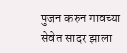पुजन करुन गावच्या सेवेत सादर झाला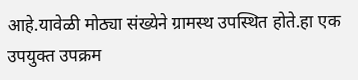आहे.यावेळी मोठ्या संख्येने ग्रामस्थ उपस्थित होते.हा एक उपयुक्त उपक्रम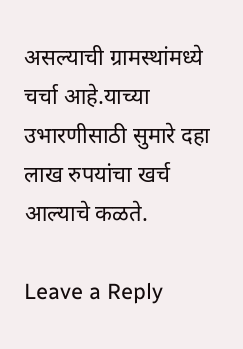असल्याची ग्रामस्थांमध्ये चर्चा आहे.याच्या उभारणीसाठी सुमारे दहा लाख रुपयांचा खर्च आल्याचे कळते.

Leave a Reply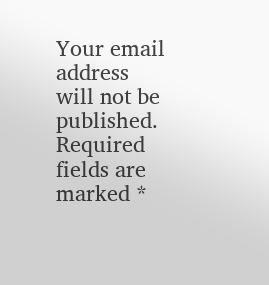Your email address will not be published. Required fields are marked *